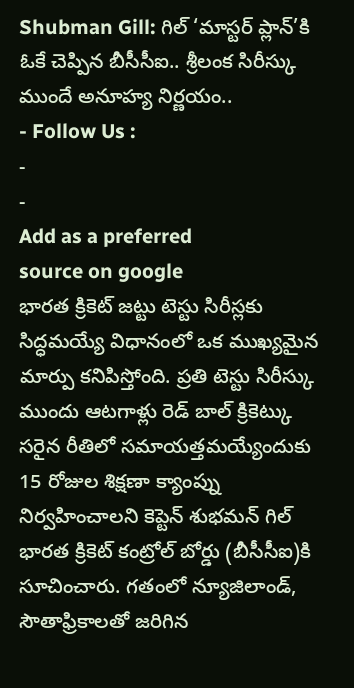Shubman Gill: గిల్ ‘మాస్టర్ ప్లాన్’కి ఓకే చెప్పిన బీసీసీఐ.. శ్రీలంక సిరీస్కు ముందే అనూహ్య నిర్ణయం..
- Follow Us :
-
-
Add as a preferred
source on google
భారత క్రికెట్ జట్టు టెస్టు సిరీస్లకు సిద్ధమయ్యే విధానంలో ఒక ముఖ్యమైన మార్పు కనిపిస్తోంది. ప్రతి టెస్టు సిరీస్కు ముందు ఆటగాళ్లు రెడ్ బాల్ క్రికెట్కు సరైన రీతిలో సమాయత్తమయ్యేందుకు 15 రోజుల శిక్షణా క్యాంప్ను నిర్వహించాలని కెప్టెన్ శుభమన్ గిల్ భారత క్రికెట్ కంట్రోల్ బోర్డు (బీసీసీఐ)కి సూచించారు. గతంలో న్యూజిలాండ్, సౌతాఫ్రికాలతో జరిగిన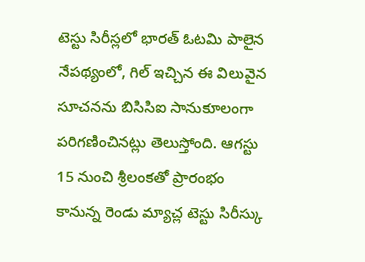టెస్టు సిరీస్లలో భారత్ ఓటమి పాలైన నేపథ్యంలో, గిల్ ఇచ్చిన ఈ విలువైన సూచనను బిసిసిఐ సానుకూలంగా పరిగణించినట్లు తెలుస్తోంది. ఆగస్టు 15 నుంచి శ్రీలంకతో ప్రారంభం కానున్న రెండు మ్యాచ్ల టెస్టు సిరీస్కు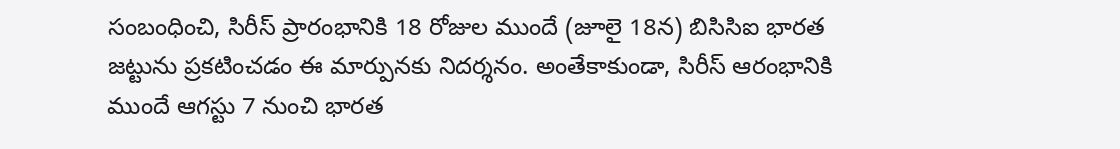సంబంధించి, సిరీస్ ప్రారంభానికి 18 రోజుల ముందే (జూలై 18న) బిసిసిఐ భారత జట్టును ప్రకటించడం ఈ మార్పునకు నిదర్శనం. అంతేకాకుండా, సిరీస్ ఆరంభానికి ముందే ఆగస్టు 7 నుంచి భారత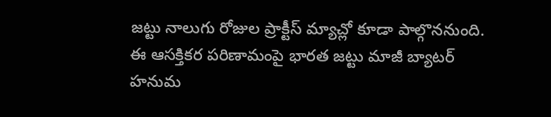జట్టు నాలుగు రోజుల ప్రాక్టీస్ మ్యాచ్లో కూడా పాల్గొననుంది.
ఈ ఆసక్తికర పరిణామంపై భారత జట్టు మాజీ బ్యాటర్ హనుమ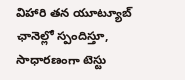విహారి తన యూట్యూబ్ ఛానెల్లో స్పందిస్తూ, సాధారణంగా టెస్టు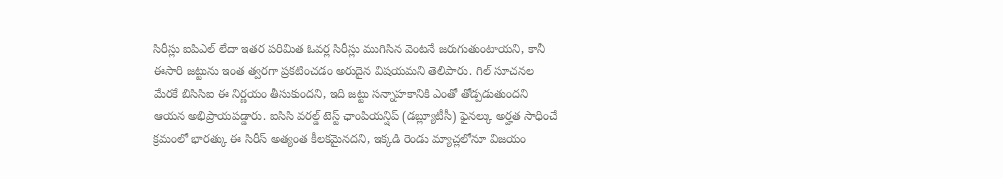సిరీస్లు ఐపిఎల్ లేదా ఇతర పరిమిత ఓవర్ల సిరీస్లు ముగిసిన వెంటనే జరుగుతుంటాయని, కానీ ఈసారి జట్టును ఇంత త్వరగా ప్రకటించడం అరుదైన విషయమని తెలిపారు. గిల్ సూచనల మేరకే బిసిసిఐ ఈ నిర్ణయం తీసుకుందని, ఇది జట్టు సన్నాహకానికి ఎంతో తోడ్పడుతుందని ఆయన అభిప్రాయపడ్డారు. ఐసిసి వరల్డ్ టెస్ట్ ఛాంపియన్షిప్ (డబ్ల్యూటీసీ) ఫైనల్కు అర్హత సాధించే క్రమంలో భారత్కు ఈ సిరీస్ అత్యంత కీలకమైనదని, ఇక్కడి రెండు మ్యాచ్లలోనూ విజయం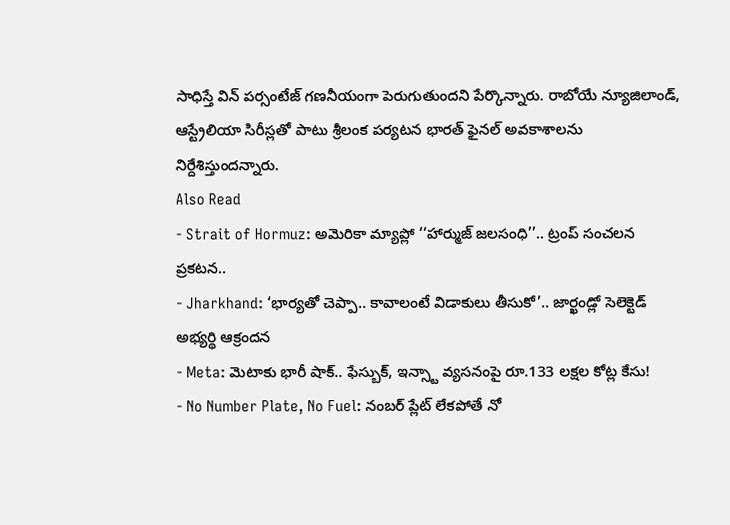సాధిస్తే విన్ పర్సంటేజ్ గణనీయంగా పెరుగుతుందని పేర్కొన్నారు. రాబోయే న్యూజిలాండ్, ఆస్ట్రేలియా సిరీస్లతో పాటు శ్రీలంక పర్యటన భారత్ ఫైనల్ అవకాశాలను నిర్దేశిస్తుందన్నారు.
Also Read
- Strait of Hormuz: అమెరికా మ్యాప్లో ‘‘హార్ముజ్ జలసంధి’’.. ట్రంప్ సంచలన ప్రకటన..
- Jharkhand: ‘భార్యతో చెప్పా.. కావాలంటే విడాకులు తీసుకో’.. జార్ఖండ్లో సెలెక్టెడ్ అభ్యర్థి ఆక్రందన
- Meta: మెటాకు భారీ షాక్.. ఫేస్బుక్, ఇన్స్టా వ్యసనంపై రూ.133 లక్షల కోట్ల కేసు!
- No Number Plate, No Fuel: నంబర్ ప్లేట్ లేకపోతే నో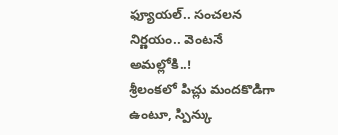ఫ్యూయల్.. సంచలన నిర్ణయం.. వెంటనే అమల్లోకి..!
శ్రీలంకలో పిచ్లు మందకొడిగా ఉంటూ, స్పిన్కు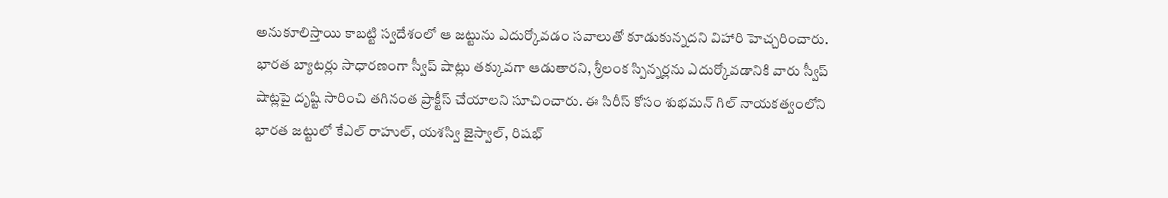అనుకూలిస్తాయి కాబట్టి స్వదేశంలో ఆ జట్టును ఎదుర్కోవడం సవాలుతో కూడుకున్నదని విహారి హెచ్చరించారు. భారత బ్యాటర్లు సాధారణంగా స్వీప్ షాట్లు తక్కువగా ఆడుతారని, శ్రీలంక స్పిన్నర్లను ఎదుర్కోవడానికి వారు స్వీప్ షాట్లపై దృష్టి సారించి తగినంత ప్రాక్టీస్ చేయాలని సూచించారు. ఈ సిరీస్ కోసం శుభమన్ గిల్ నాయకత్వంలోని భారత జట్టులో కేఎల్ రాహుల్, యశస్వి జైస్వాల్, రిషభ్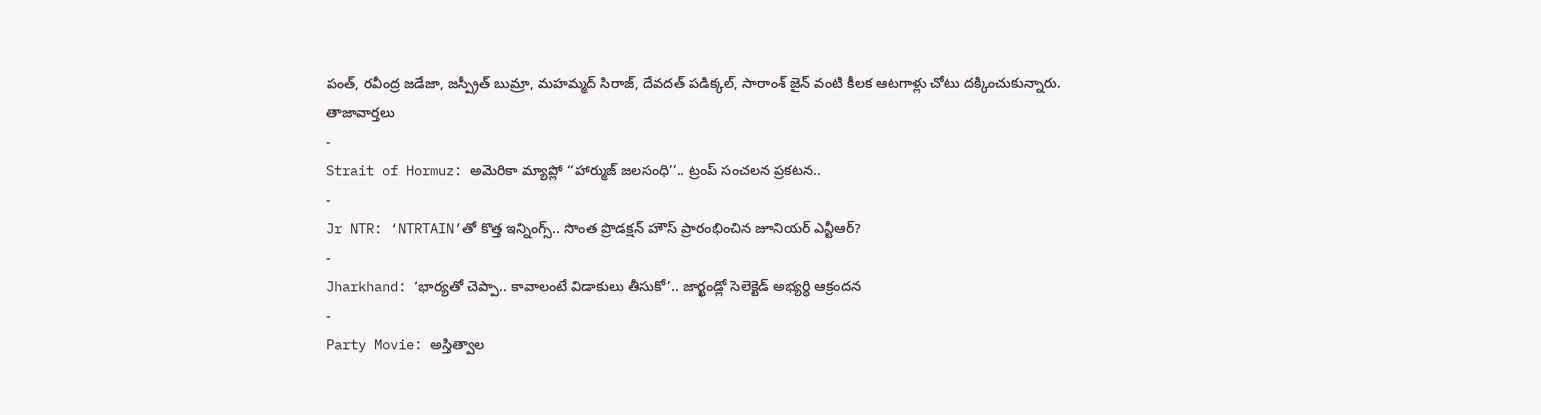పంత్, రవీంద్ర జడేజా, జస్ప్రీత్ బుమ్రా, మహమ్మద్ సిరాజ్, దేవదత్ పడిక్కల్, సారాంశ్ జైన్ వంటి కీలక ఆటగాళ్లు చోటు దక్కించుకున్నారు.
తాజావార్తలు
-
Strait of Hormuz: అమెరికా మ్యాప్లో ‘‘హార్ముజ్ జలసంధి’’.. ట్రంప్ సంచలన ప్రకటన..
-
Jr NTR: ‘NTRTAIN’తో కొత్త ఇన్నింగ్స్.. సొంత ప్రొడక్షన్ హౌస్ ప్రారంభించిన జూనియర్ ఎన్టీఆర్?
-
Jharkhand: ‘భార్యతో చెప్పా.. కావాలంటే విడాకులు తీసుకో’.. జార్ఖండ్లో సెలెక్టెడ్ అభ్యర్థి ఆక్రందన
-
Party Movie: అస్తిత్వాల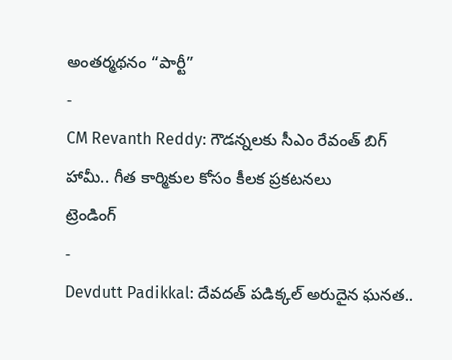అంతర్మథనం “పార్టీ”
-
CM Revanth Reddy: గౌడన్నలకు సీఎం రేవంత్ బిగ్ హామీ.. గీత కార్మికుల కోసం కీలక ప్రకటనలు
ట్రెండింగ్
-
Devdutt Padikkal: దేవదత్ పడిక్కల్ అరుదైన ఘనత..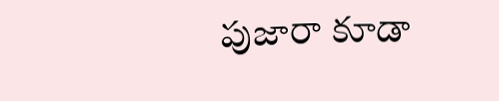పుజారా కూడా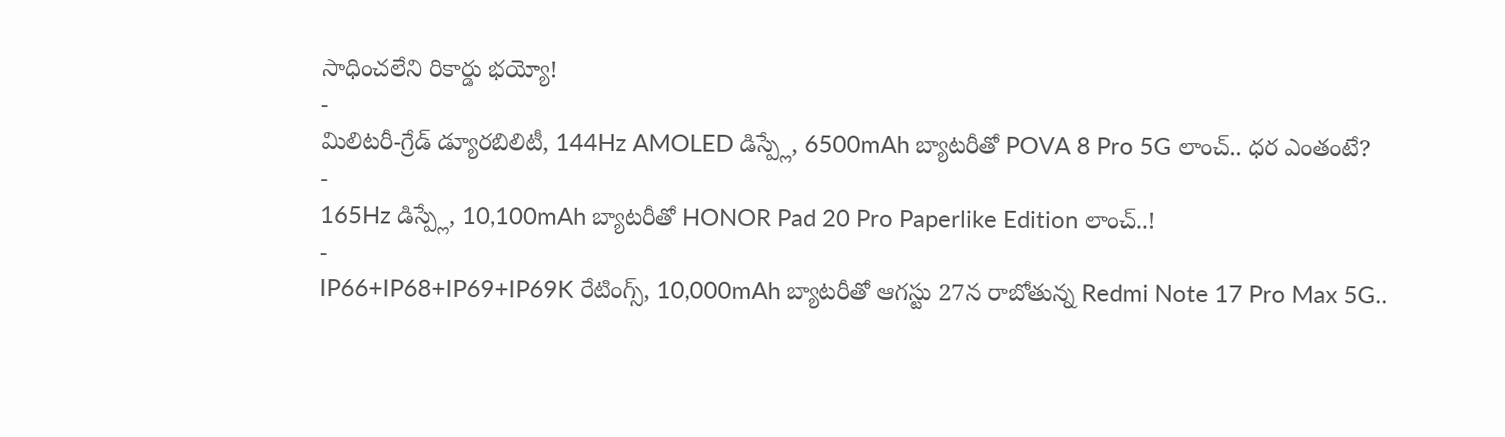సాధించలేని రికార్డు భయ్యో!
-
మిలిటరీ-గ్రేడ్ డ్యూరబిలిటీ, 144Hz AMOLED డిస్ప్లే, 6500mAh బ్యాటరీతో POVA 8 Pro 5G లాంచ్.. ధర ఎంతంటే?
-
165Hz డిస్ప్లే, 10,100mAh బ్యాటరీతో HONOR Pad 20 Pro Paperlike Edition లాంచ్..!
-
IP66+IP68+IP69+IP69K రేటింగ్స్, 10,000mAh బ్యాటరీతో ఆగస్టు 27న రాబోతున్న Redmi Note 17 Pro Max 5G..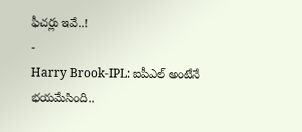ఫీచర్లు ఇవే..!
-
Harry Brook-IPL: ఐపీఎల్ అంటేనే భయమేసింది..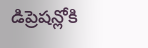డిప్రెషన్లోకి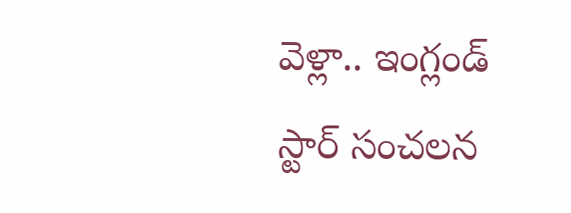వెళ్లా.. ఇంగ్లండ్ స్టార్ సంచలన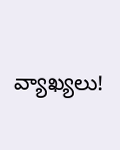వ్యాఖ్యలు!